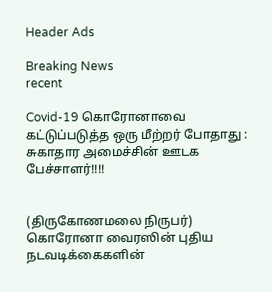Header Ads

Breaking News
recent

Covid-19 கொரோனாவை கட்டுப்படுத்த ஒரு மீற்றர் போதாது : சுகாதார அமைச்சின் ஊடக பேச்சாளர்!!!!


(திருகோணமலை நிருபர்)
கொரோனா வைரஸின் புதிய நடவடிக்கைகளின்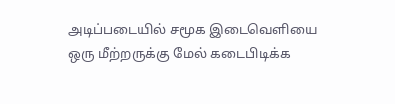அடிப்படையில் சமூக இடைவௌியை ஒரு மீற்றருக்கு மேல் கடைபிடிக்க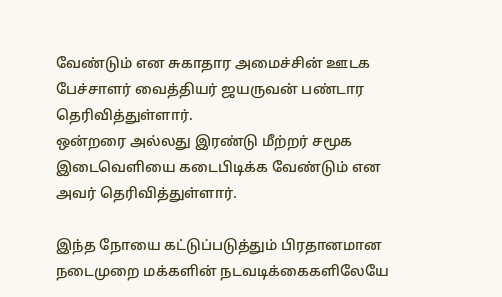வேண்டும் என சுகாதார அமைச்சின் ஊடக பேச்சாளர் வைத்தியர் ஜயருவன் பண்டார தெரிவித்துள்ளார்.
ஒன்றரை அல்லது இரண்டு மீற்றர் சமூக இடைவௌியை கடைபிடிக்க வேண்டும் என அவர் தெரிவித்துள்ளார்.

இந்த நோயை கட்டுப்படுத்தும் பிரதானமான நடைமுறை மக்களின் நடவடிக்கைகளிலேயே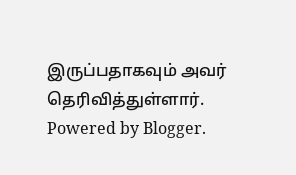இருப்பதாகவும் அவர் தெரிவித்துள்ளார்.
Powered by Blogger.